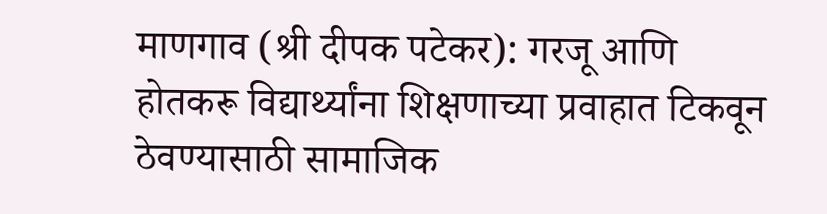माणगाव (श्री दीपक पटेकर): गरजू आणि होतकरू विद्यार्थ्यांना शिक्षणाच्या प्रवाहात टिकवून ठेवण्यासाठी सामाजिक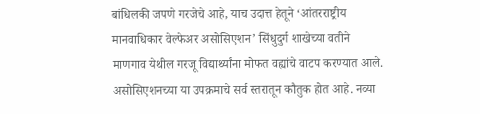बांधिलकी जपणे गरजेचे आहे, याच उदात्त हेतूने ‘आंतरराष्ट्रीय मानवाधिकार वेल्फेअर असोसिएशन’ सिंधुदुर्ग शाखेच्या वतीने माणगाव येथील गरजू विद्यार्थ्यांना मोफत वह्यांचे वाटप करण्यात आले. असोसिएशनच्या या उपक्रमाचे सर्व स्तरातून कौतुक होत आहे. नव्या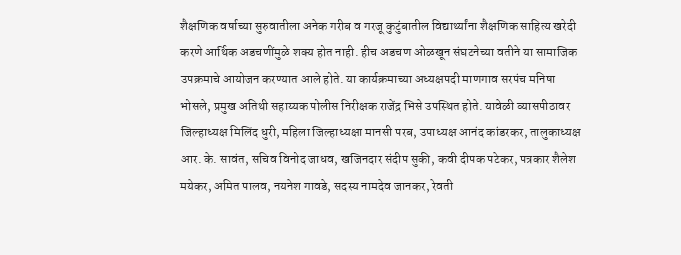शैक्षणिक वर्षाच्या सुरुवातीला अनेक गरीब व गरजू कुटुंबातील विद्यार्थ्यांना शैक्षणिक साहित्य खरेदी करणे आर्थिक अडचणींमुळे शक्य होत नाही. हीच अडचण ओळखून संघटनेच्या वतीने या सामाजिक उपक्रमाचे आयोजन करण्यात आले होते. या कार्यक्रमाच्या अध्यक्षपदी माणगाव सरपंच मनिषा भोसले, प्रमुख अतिथी सहाय्यक पोलीस निरीक्षक राजेंद्र भिसे उपस्थित होते. यावेळी व्यासपीठावर जिल्हाध्यक्ष मिलिंद धुरी, महिला जिल्हाध्यक्षा मानसी परब, उपाध्यक्ष आनंद कांडरकर, तालुकाध्यक्ष आर. के. सावंत, सचिव विनोद जाधव, खजिनदार संदीप सुकी, कवी दीपक पटेकर, पत्रकार शैलेश मयेकर, अमित पालव, नयनेश गावडे, सदस्य नामदेव जानकर, रेवती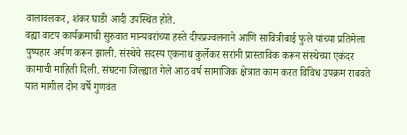वालावलकर, शंकर घाडी आदी उपस्थित होते.
वह्या वाटप कार्यक्रमाची सुरुवात मान्यवरांच्या हस्ते दीपप्रज्वलनाने आणि सावित्रीबाई फुले यांच्या प्रतिमेला पुष्पहार अर्पण करून झाली. संस्थेचे सदस्य एकनाथ कुर्लेकर सरांनी प्रास्ताविक करून संस्थेच्या एकंदर कामाची माहिती दिली. संघटना जिल्ह्यात गेले आठ वर्ष सामाजिक क्षेत्रात काम करत विविध उपक्रम राबवते यात मागील दोन वर्षे गुणवंत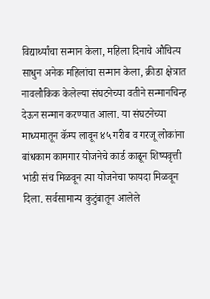विद्यार्थ्यांचा सन्मान केला, महिला दिनाचे औचित्य साधुन अनेक महिलांचा सन्मान केला, क्रीडा क्षेत्रात नावलौकिक केलेल्या संघटनेच्या वतीने सन्मानचिन्ह देऊन सन्मान करण्यात आला. या संघटनेच्या माध्यमातून कॅम्प लावून ४५ गरीब व गरजू लोकांना बांधकाम कामगार योजनेचे कार्ड काढून शिष्यवृत्ती भांडी संच मिळवून त्या योजनेचा फायदा मिळवून दिला. सर्वसामान्य कुटुंबातून आलेले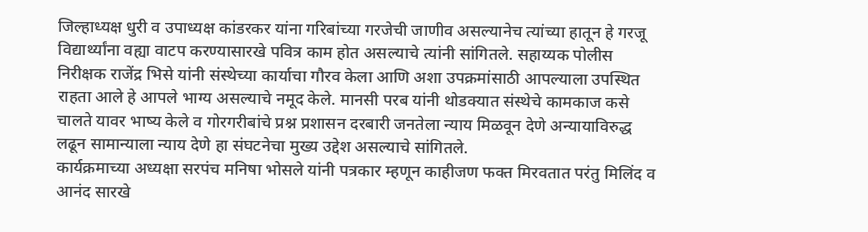जिल्हाध्यक्ष धुरी व उपाध्यक्ष कांडरकर यांना गरिबांच्या गरजेची जाणीव असल्यानेच त्यांच्या हातून हे गरजू विद्यार्थ्यांना वह्या वाटप करण्यासारखे पवित्र काम होत असल्याचे त्यांनी सांगितले. सहाय्यक पोलीस निरीक्षक राजेंद्र भिसे यांनी संस्थेच्या कार्याचा गौरव केला आणि अशा उपक्रमांसाठी आपल्याला उपस्थित राहता आले हे आपले भाग्य असल्याचे नमूद केले. मानसी परब यांनी थोडक्यात संस्थेचे कामकाज कसे चालते यावर भाष्य केले व गोरगरीबांचे प्रश्न प्रशासन दरबारी जनतेला न्याय मिळवून देणे अन्यायाविरुद्ध लढून सामान्याला न्याय देणे हा संघटनेचा मुख्य उद्देश असल्याचे सांगितले.
कार्यक्रमाच्या अध्यक्षा सरपंच मनिषा भोसले यांनी पत्रकार म्हणून काहीजण फक्त मिरवतात परंतु मिलिंद व आनंद सारखे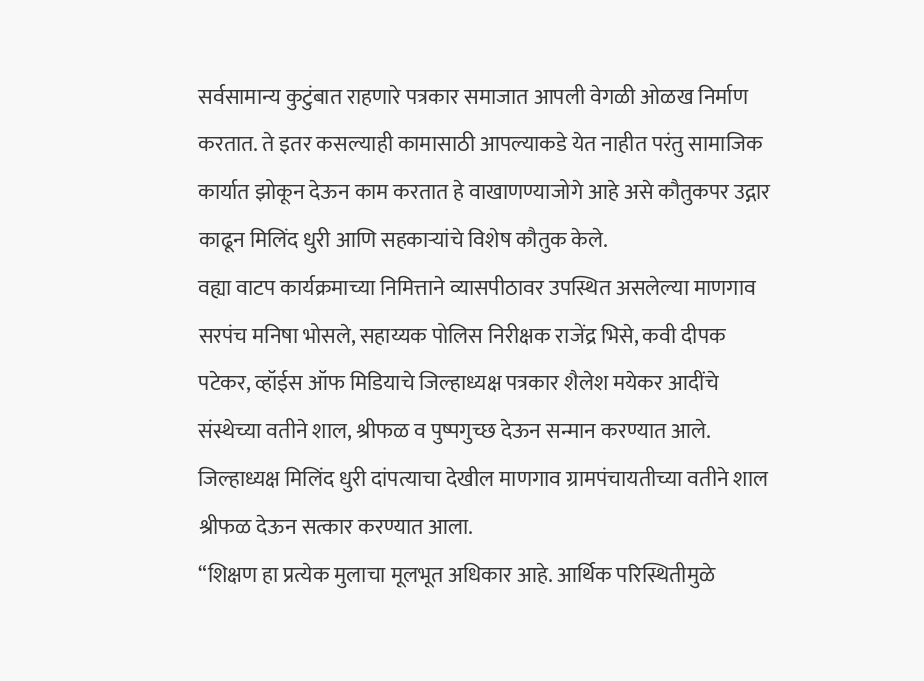सर्वसामान्य कुटुंबात राहणारे पत्रकार समाजात आपली वेगळी ओळख निर्माण करतात. ते इतर कसल्याही कामासाठी आपल्याकडे येत नाहीत परंतु सामाजिक कार्यात झोकून देऊन काम करतात हे वाखाणण्याजोगे आहे असे कौतुकपर उद्गार काढून मिलिंद धुरी आणि सहकाऱ्यांचे विशेष कौतुक केले.
वह्या वाटप कार्यक्रमाच्या निमित्ताने व्यासपीठावर उपस्थित असलेल्या माणगाव सरपंच मनिषा भोसले, सहाय्यक पोलिस निरीक्षक राजेंद्र भिसे, कवी दीपक पटेकर, व्हॉईस ऑफ मिडियाचे जिल्हाध्यक्ष पत्रकार शैलेश मयेकर आदींचे संस्थेच्या वतीने शाल, श्रीफळ व पुष्पगुच्छ देऊन सन्मान करण्यात आले. जिल्हाध्यक्ष मिलिंद धुरी दांपत्याचा देखील माणगाव ग्रामपंचायतीच्या वतीने शाल श्रीफळ देऊन सत्कार करण्यात आला.
“शिक्षण हा प्रत्येक मुलाचा मूलभूत अधिकार आहे. आर्थिक परिस्थितीमुळे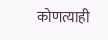कोणत्याही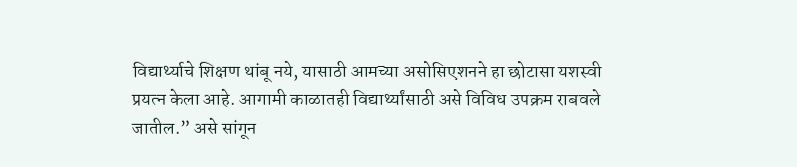विद्यार्थ्याचे शिक्षण थांबू नये, यासाठी आमच्या असोसिएशनने हा छोटासा यशस्वी प्रयत्न केला आहे. आगामी काळातही विद्यार्थ्यांसाठी असे विविध उपक्रम राबवले जातील.” असे सांगून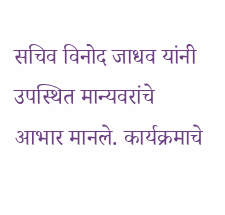सचिव विनोद जाधव यांनी उपस्थित मान्यवरांचे आभार मानले. कार्यक्रमाचे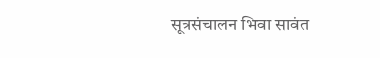सूत्रसंचालन भिवा सावंत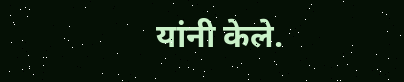यांनी केले.